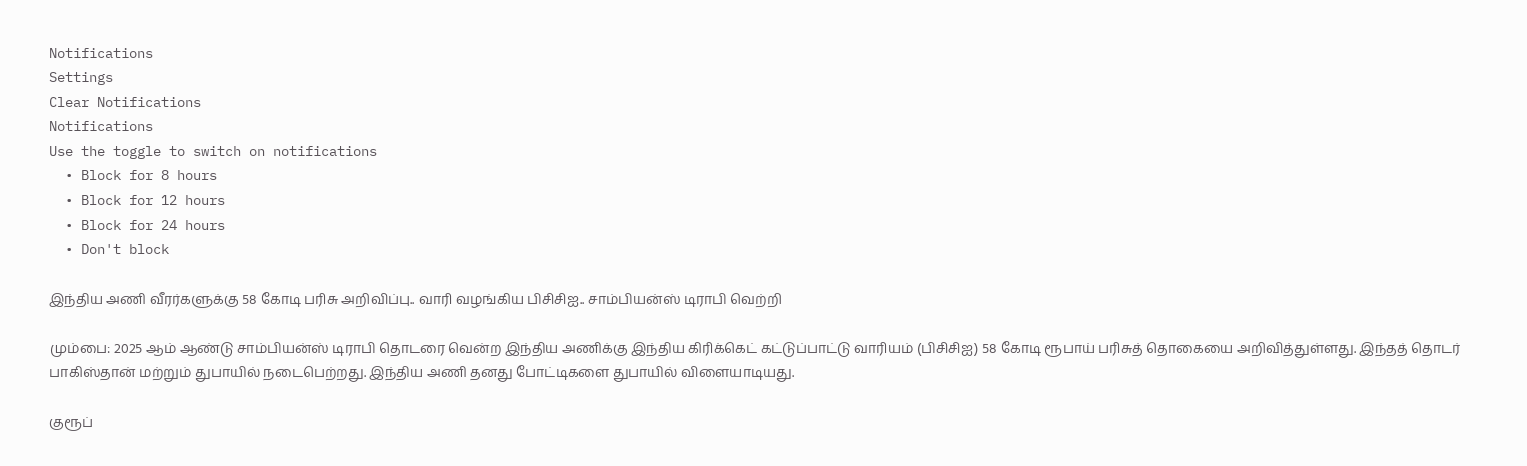Notifications
Settings
Clear Notifications
Notifications
Use the toggle to switch on notifications
  • Block for 8 hours
  • Block for 12 hours
  • Block for 24 hours
  • Don't block

இந்திய அணி வீரர்களுக்கு 58 கோடி பரிசு அறிவிப்பு.. வாரி வழங்கிய பிசிசிஐ.. சாம்பியன்ஸ் டிராபி வெற்றி

மும்பை: 2025 ஆம் ஆண்டு சாம்பியன்ஸ் டிராபி தொடரை வென்ற இந்திய அணிக்கு இந்திய கிரிக்கெட் கட்டுப்பாட்டு வாரியம் (பிசிசிஐ) 58 கோடி ரூபாய் பரிசுத் தொகையை அறிவித்துள்ளது. இந்தத் தொடர் பாகிஸ்தான் மற்றும் துபாயில் நடைபெற்றது. இந்திய அணி தனது போட்டிகளை துபாயில் விளையாடியது.

குரூப்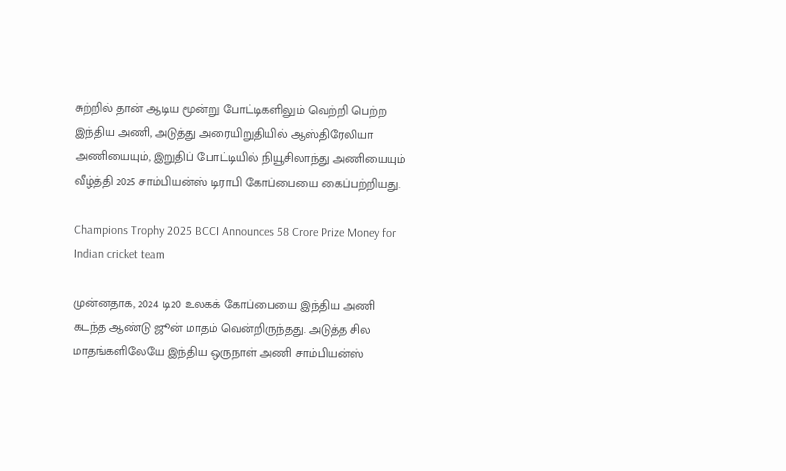சுற்றில் தான் ஆடிய மூன்று போட்டிகளிலும் வெற்றி பெற்ற இந்திய அணி, அடுத்து அரையிறுதியில் ஆஸ்திரேலியா அணியையும், இறுதிப் போட்டியில் நியூசிலாந்து அணியையும் வீழ்த்தி 2025 சாம்பியன்ஸ் டிராபி கோப்பையை கைப்பற்றியது.

Champions Trophy 2025 BCCI Announces 58 Crore Prize Money for Indian cricket team

முன்னதாக, 2024 டி20 உலகக் கோப்பையை இந்திய அணி கடந்த ஆண்டு ஜூன் மாதம் வென்றிருந்தது. அடுத்த சில மாதங்களிலேயே இந்திய ஒருநாள் அணி சாம்பியன்ஸ்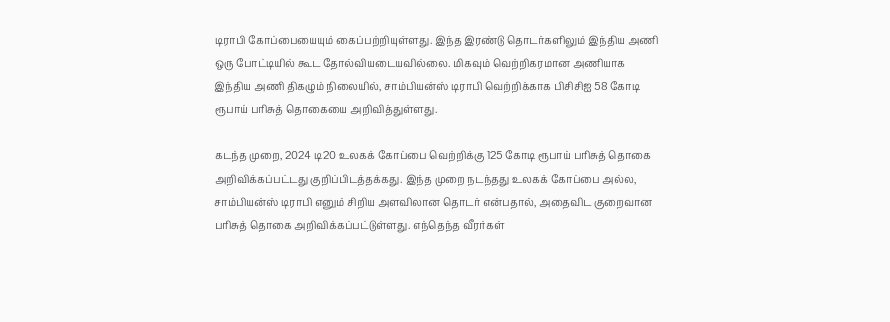டிராபி கோப்பையையும் கைப்பற்றியுள்ளது. இந்த இரண்டு தொடர்களிலும் இந்திய அணி ஒரு போட்டியில் கூட தோல்வியடையவில்லை. மிகவும் வெற்றிகரமான அணியாக இந்திய அணி திகழும் நிலையில், சாம்பியன்ஸ் டிராபி வெற்றிக்காக பிசிசிஐ 58 கோடி ரூபாய் பரிசுத் தொகையை அறிவித்துள்ளது.

கடந்த முறை, 2024 டி20 உலகக் கோப்பை வெற்றிக்கு 125 கோடி ரூபாய் பரிசுத் தொகை அறிவிக்கப்பட்டது குறிப்பிடத்தக்கது. இந்த முறை நடந்தது உலகக் கோப்பை அல்ல, சாம்பியன்ஸ் டிராபி எனும் சிறிய அளவிலான தொடர் என்பதால், அதைவிட குறைவான பரிசுத் தொகை அறிவிக்கப்பட்டுள்ளது. எந்தெந்த வீரர்கள்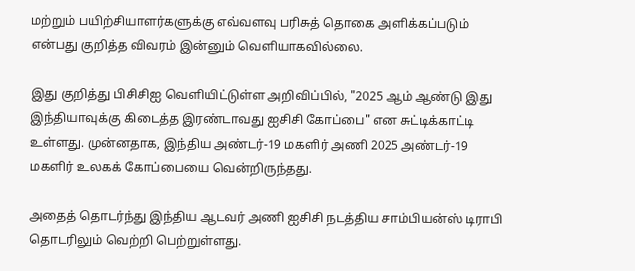மற்றும் பயிற்சியாளர்களுக்கு எவ்வளவு பரிசுத் தொகை அளிக்கப்படும் என்பது குறித்த விவரம் இன்னும் வெளியாகவில்லை.

இது குறித்து பிசிசிஐ வெளியிட்டுள்ள அறிவிப்பில், "2025 ஆம் ஆண்டு இது இந்தியாவுக்கு கிடைத்த இரண்டாவது ஐசிசி கோப்பை" என சுட்டிக்காட்டி உள்ளது. முன்னதாக, இந்திய அண்டர்-19 மகளிர் அணி 2025 அண்டர்-19 மகளிர் உலகக் கோப்பையை வென்றிருந்தது.

அதைத் தொடர்ந்து இந்திய ஆடவர் அணி ஐசிசி நடத்திய சாம்பியன்ஸ் டிராபி தொடரிலும் வெற்றி பெற்றுள்ளது.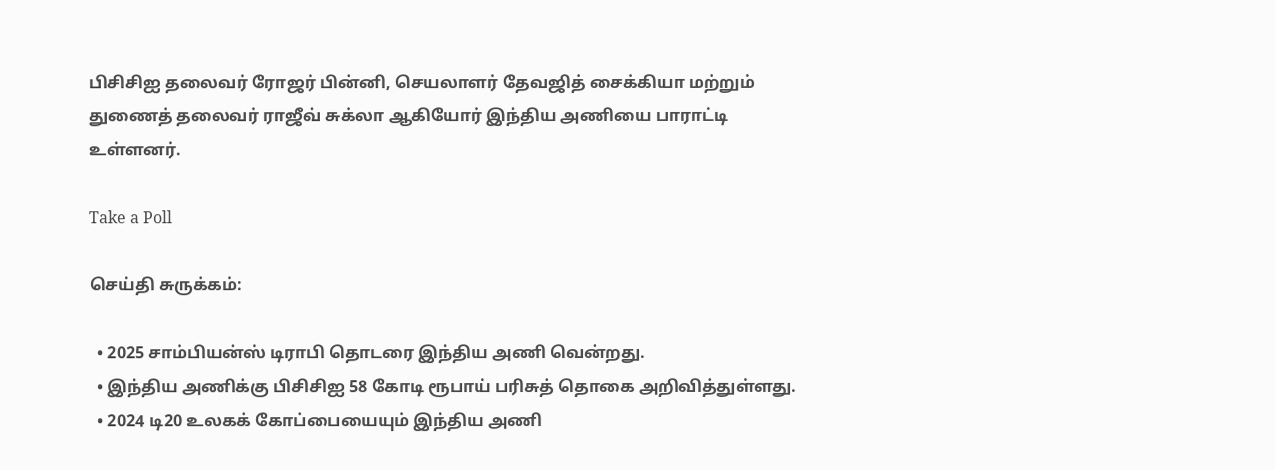பிசிசிஐ தலைவர் ரோஜர் பின்னி, செயலாளர் தேவஜித் சைக்கியா மற்றும் துணைத் தலைவர் ராஜீவ் சுக்லா ஆகியோர் இந்திய அணியை பாராட்டி உள்ளனர்.

Take a Poll

செய்தி சுருக்கம்:

  • 2025 சாம்பியன்ஸ் டிராபி தொடரை இந்திய அணி வென்றது.
  • இந்திய அணிக்கு பிசிசிஐ 58 கோடி ரூபாய் பரிசுத் தொகை அறிவித்துள்ளது.
  • 2024 டி20 உலகக் கோப்பையையும் இந்திய அணி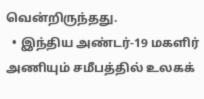வென்றிருந்தது.
  • இந்திய அண்டர்-19 மகளிர் அணியும் சமீபத்தில் உலகக்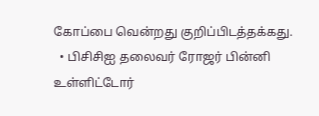கோப்பை வென்றது குறிப்பிடத்தக்கது.
  • பிசிசிஐ தலைவர் ரோஜர் பின்னி உள்ளிட்டோர்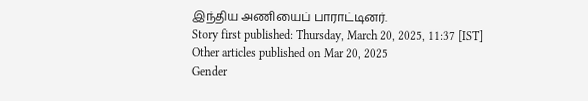இந்திய அணியைப் பாராட்டினர்.
Story first published: Thursday, March 20, 2025, 11:37 [IST]
Other articles published on Mar 20, 2025
Gender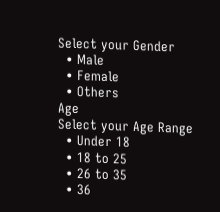Select your Gender
  • Male
  • Female
  • Others
Age
Select your Age Range
  • Under 18
  • 18 to 25
  • 26 to 35
  • 36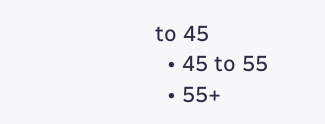to 45
  • 45 to 55
  • 55+